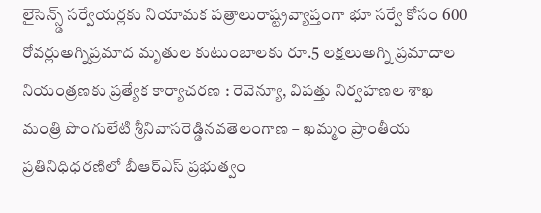లైసెన్స్డ్ సర్వేయర్లకు నియామక పత్రాలురాష్ట్రవ్యాప్తంగా భూ సర్వే కోసం 600 రోవర్లుఅగ్నిప్రమాద మృతుల కుటుంబాలకు రూ.5 లక్షలుఅగ్ని ప్రమాదాల నియంత్రణకు ప్రత్యేక కార్యాచరణ : రెవెన్యూ, విపత్తు నిర్వహణల శాఖ మంత్రి పొంగులేటి శ్రీనివాసరెడ్డినవతెలంగాణ – ఖమ్మం ప్రాంతీయ ప్రతినిధిధరణిలో బీఆర్ఎస్ ప్రభుత్వం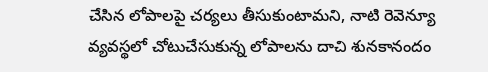చేసిన లోపాలపై చర్యలు తీసుకుంటామని, నాటి రెవెన్యూ వ్యవస్థలో చోటుచేసుకున్న లోపాలను దాచి శునకానందం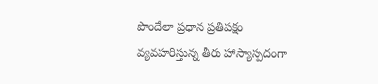పొందేలా ప్రధాన ప్రతిపక్షం వ్యవహరిస్తున్న తీరు హాస్యాస్పదంగా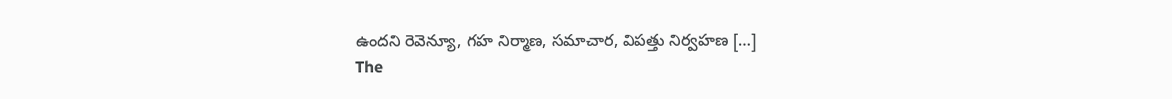ఉందని రెవెన్యూ, గహ నిర్మాణ, సమాచార, విపత్తు నిర్వహణ […]
The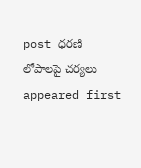post ధరణి లోపాలపై చర్యలు appeared first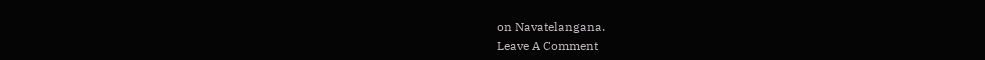on Navatelangana.
Leave A Comment